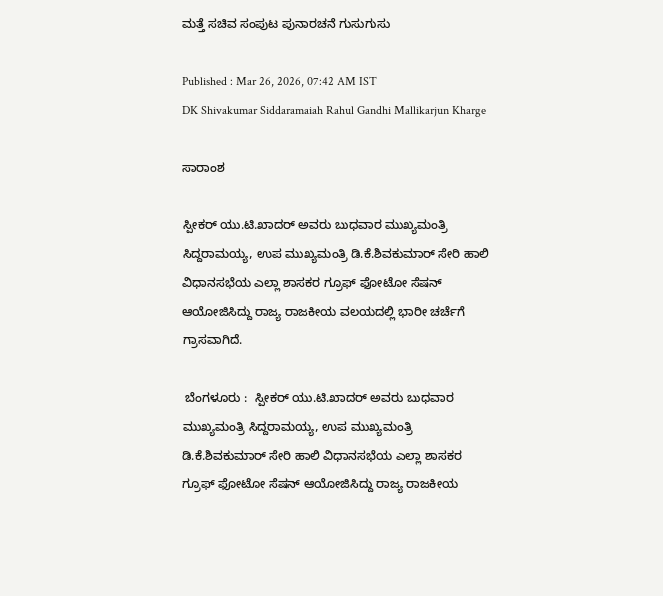ಮತ್ತೆ ಸಚಿವ ಸಂಪುಟ ಪುನಾರಚನೆ ಗುಸುಗುಸು

Published : Mar 26, 2026, 07:42 AM IST
DK Shivakumar Siddaramaiah Rahul Gandhi Mallikarjun Kharge

ಸಾರಾಂಶ

ಸ್ಪೀಕರ್‌ ಯು.ಟಿ.ಖಾದರ್‌ ಅವರು ಬುಧವಾರ ಮುಖ್ಯಮಂತ್ರಿ ಸಿದ್ದರಾಮಯ್ಯ, ಉಪ ಮುಖ್ಯಮಂತ್ರಿ ಡಿ.ಕೆ.ಶಿವಕುಮಾರ್‌ ಸೇರಿ ಹಾಲಿ ವಿಧಾನಸಭೆಯ ಎಲ್ಲಾ ಶಾಸಕರ ಗ್ರೂಫ್‌ ಫೋಟೋ ಸೆಷನ್‌ ಆಯೋಜಿಸಿದ್ದು ರಾಜ್ಯ ರಾಜಕೀಯ ವಲಯದಲ್ಲಿ ಭಾರೀ ಚರ್ಚೆಗೆ ಗ್ರಾಸವಾಗಿದೆ.

 ಬೆಂಗಳೂರು :  ಸ್ಪೀಕರ್‌ ಯು.ಟಿ.ಖಾದರ್‌ ಅವರು ಬುಧವಾರ ಮುಖ್ಯಮಂತ್ರಿ ಸಿದ್ದರಾಮಯ್ಯ, ಉಪ ಮುಖ್ಯಮಂತ್ರಿ ಡಿ.ಕೆ.ಶಿವಕುಮಾರ್‌ ಸೇರಿ ಹಾಲಿ ವಿಧಾನಸಭೆಯ ಎಲ್ಲಾ ಶಾಸಕರ ಗ್ರೂಫ್‌ ಫೋಟೋ ಸೆಷನ್‌ ಆಯೋಜಿಸಿದ್ದು ರಾಜ್ಯ ರಾಜಕೀಯ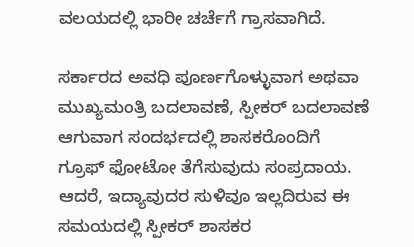ವಲಯದಲ್ಲಿ ಭಾರೀ ಚರ್ಚೆಗೆ ಗ್ರಾಸವಾಗಿದೆ.

ಸರ್ಕಾರದ ಅವಧಿ ಪೂರ್ಣಗೊಳ್ಳುವಾಗ ಅಥವಾ ಮುಖ್ಯಮಂತ್ರಿ ಬದಲಾವಣೆ, ಸ್ಪೀಕರ್‌ ಬದಲಾವಣೆ ಆಗುವಾಗ ಸಂದರ್ಭದಲ್ಲಿ ಶಾಸಕರೊಂದಿಗೆ ಗ್ರೂಫ್‌ ಫೋಟೋ ತೆಗೆಸುವುದು ಸಂಪ್ರದಾಯ. ಆದರೆ, ಇದ್ಯಾವುದರ ಸುಳಿವೂ ಇಲ್ಲದಿರುವ ಈ ಸಮಯದಲ್ಲಿ ಸ್ಪೀಕರ್‌ ಶಾಸಕರ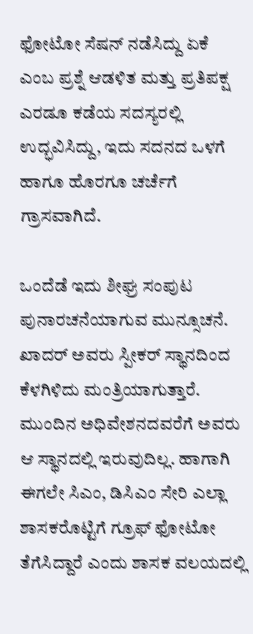ಫೋಟೋ ಸೆಷನ್‌ ನಡೆಸಿದ್ದು ಏಕೆ ಎಂಬ ಪ್ರಶ್ನೆ ಆಡಳಿತ ಮತ್ತು ಪ್ರತಿಪಕ್ಷ ಎರಡೂ ಕಡೆಯ ಸದಸ್ಯರಲ್ಲಿ ಉದ್ಭವಿಸಿದ್ದು, ಇದು ಸದನದ ಒಳಗೆ ಹಾಗೂ ಹೊರಗೂ ಚರ್ಚೆಗೆ ಗ್ರಾಸವಾಗಿದೆ.

ಒಂದೆಡೆ ಇದು ಶೀಘ್ರ ಸಂಪುಟ ಪುನಾರಚನೆಯಾಗುವ ಮುನ್ಸೂಚನೆ. ಖಾದರ್‌ ಅವರು ಸ್ಪೀಕರ್‌ ಸ್ಥಾನದಿಂದ ಕೆಳಗಿಳಿದು ಮಂತ್ರಿಯಾಗುತ್ತಾರೆ. ಮುಂದಿನ ಅಧಿವೇಶನದವರೆಗೆ ಅವರು ಆ ಸ್ಥಾನದಲ್ಲಿ ಇರುವುದಿಲ್ಲ. ಹಾಗಾಗಿ ಈಗಲೇ ಸಿಎಂ, ಡಿಸಿಎಂ ಸೇರಿ ಎಲ್ಲಾ ಶಾಸಕರೊಟ್ಟಿಗೆ ಗ್ರೂಫ್‌ ಫೋಟೋ ತೆಗೆಸಿದ್ದಾರೆ ಎಂದು ಶಾಸಕ ವಲಯದಲ್ಲಿ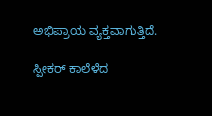ಅಭಿಪ್ರಾಯ ವ್ಯಕ್ತವಾಗುತ್ತಿದೆ.

ಸ್ಪೀಕರ್‌ ಕಾಲೆಳೆದ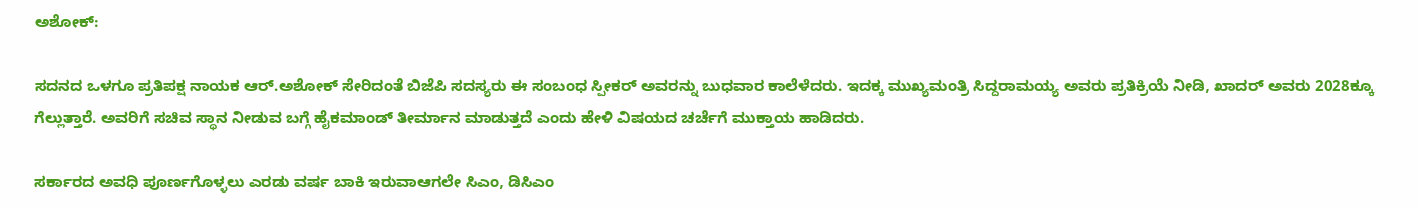ಅಶೋಕ್‌:

ಸದನದ ಒಳಗೂ ಪ್ರತಿಪಕ್ಷ ನಾಯಕ ಆರ್‌.ಅಶೋಕ್‌ ಸೇರಿದಂತೆ ಬಿಜೆಪಿ ಸದಸ್ಯರು ಈ ಸಂಬಂಧ ಸ್ಪೀಕರ್‌ ಅವರನ್ನು ಬುಧವಾರ ಕಾಲೆಳೆದರು. ಇದಕ್ಕ ಮುಖ್ಯಮಂತ್ರಿ ಸಿದ್ದರಾಮಯ್ಯ ಅವರು ಪ್ರತಿಕ್ರಿಯೆ ನೀಡಿ, ಖಾದರ್‌ ಅವರು 2028ಕ್ಕೂ ಗೆಲ್ಲುತ್ತಾರೆ. ಅವರಿಗೆ ಸಚಿವ ಸ್ಥಾನ ನೀಡುವ ಬಗ್ಗೆ ಹೈಕಮಾಂಡ್‌ ತೀರ್ಮಾನ ಮಾಡುತ್ತದೆ ಎಂದು ಹೇಳಿ ವಿಷಯದ ಚರ್ಚೆಗೆ ಮುಕ್ತಾಯ ಹಾಡಿದರು.

ಸರ್ಕಾರದ ಅವಧಿ ಪೂರ್ಣಗೊಳ್ಳಲು ಎರಡು ವರ್ಷ ಬಾಕಿ ಇರುವಾಆಗಲೇ ಸಿಎಂ, ಡಿಸಿಎಂ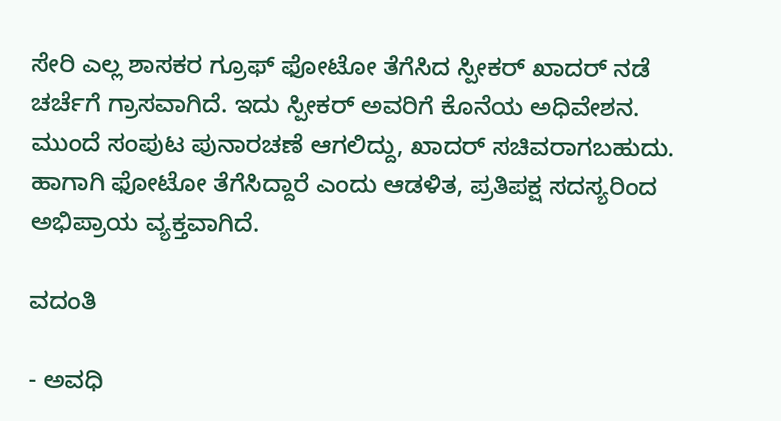ಸೇರಿ ಎಲ್ಲ ಶಾಸಕರ ಗ್ರೂಫ್‌ ಫೋಟೋ ತೆಗೆಸಿದ ಸ್ಪೀಕರ್‌ ಖಾದರ್‌ ನಡೆ ಚರ್ಚೆಗೆ ಗ್ರಾಸವಾಗಿದೆ. ಇದು ಸ್ಪೀಕರ್‌ ಅವರಿಗೆ ಕೊನೆಯ ಅಧಿವೇಶನ. ಮುಂದೆ ಸಂಪುಟ ಪುನಾರಚಣೆ ಆಗಲಿದ್ದು, ಖಾದರ್‌ ಸಚಿವರಾಗಬಹುದು. ಹಾಗಾಗಿ ಫೋಟೋ ತೆಗೆಸಿದ್ದಾರೆ ಎಂದು ಆಡಳಿತ, ಪ್ರತಿಪಕ್ಷ ಸದಸ್ಯರಿಂದ ಅಭಿಪ್ರಾಯ ವ್ಯಕ್ತವಾಗಿದೆ.

ವದಂತಿ

- ಅವಧಿ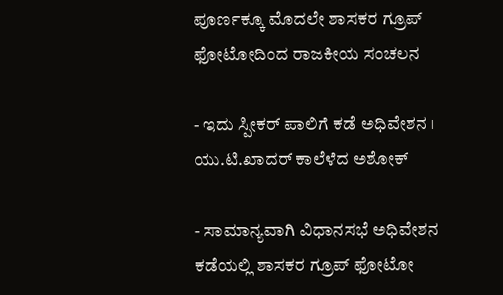ಪೂರ್ಣಕ್ಕೂ ಮೊದಲೇ ಶಾಸಕರ ಗ್ರೂಪ್‌ ಫೋಟೋದಿಂದ ರಾಜಕೀಯ ಸಂಚಲನ

- ಇದು ಸ್ಪೀಕರ್‌ ಪಾಲಿಗೆ ಕಡೆ ಅಧಿವೇಶನ । ಯು.ಟಿ.ಖಾದರ್‌ ಕಾಲೆಳೆದ ಅಶೋಕ್

- ಸಾಮಾನ್ಯವಾಗಿ ವಿಧಾನಸಭೆ ಅಧಿವೇಶನ ಕಡೆಯಲ್ಲಿ ಶಾಸಕರ ಗ್ರೂಪ್‌ ಫೋಟೋ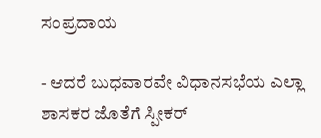ಸಂಪ್ರದಾಯ

- ಆದರೆ ಬುಧವಾರವೇ ವಿಧಾನಸಭೆಯ ಎಲ್ಲಾ ಶಾಸಕರ ಜೊತೆಗೆ ಸ್ಪೀಕರ್‌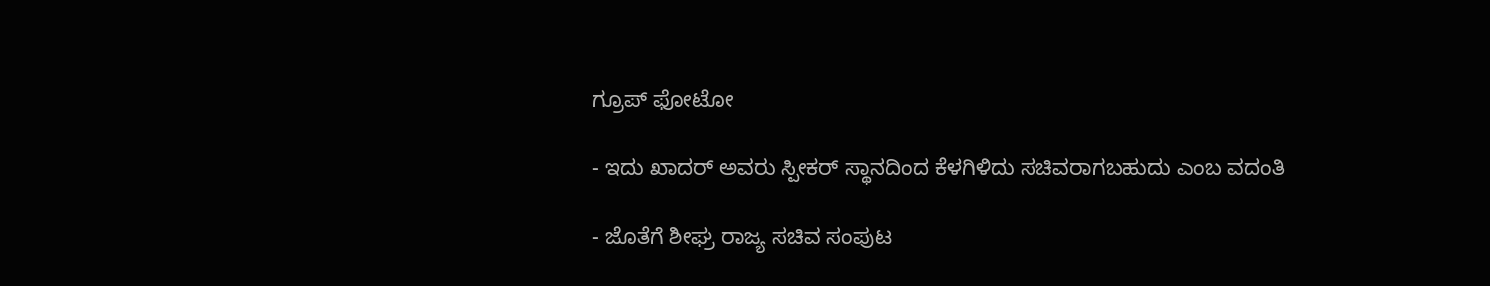ಗ್ರೂಪ್‌ ಫೋಟೋ

- ಇದು ಖಾದರ್‌ ಅವರು ಸ್ಪೀಕರ್‌ ಸ್ಥಾನದಿಂದ ಕೆಳಗಿಳಿದು ಸಚಿವರಾಗಬಹುದು ಎಂಬ ವದಂತಿ

- ಜೊತೆಗೆ ಶೀಘ್ರ ರಾಜ್ಯ ಸಚಿವ ಸಂಪುಟ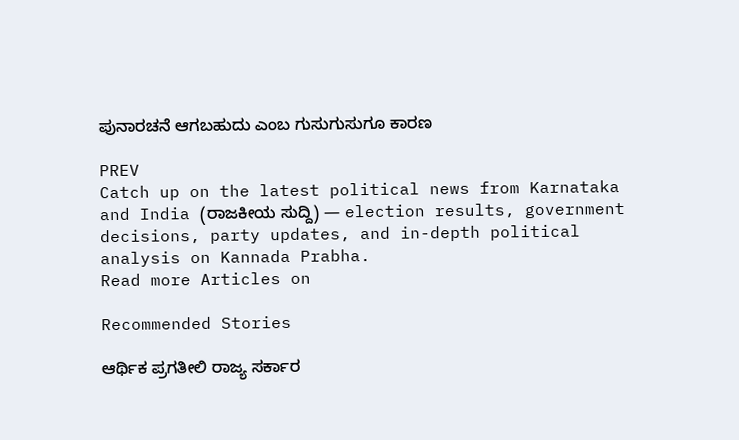ಪುನಾರಚನೆ ಆಗಬಹುದು ಎಂಬ ಗುಸುಗುಸುಗೂ ಕಾರಣ

PREV
Catch up on the latest political news from Karnataka and India (ರಾಜಕೀಯ ಸುದ್ದಿ) — election results, government decisions, party updates, and in-depth political analysis on Kannada Prabha.
Read more Articles on

Recommended Stories

ಆರ್ಥಿಕ ಪ್ರಗತೀಲಿ ರಾಜ್ಯ ಸರ್ಕಾರ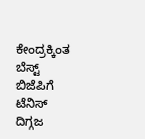ಕೇಂದ್ರಕ್ಕಿಂತ ಬೆಸ್ಟ್‌
ಬಿಜೆಪಿಗೆ ಟೆನಿಸ್‌ ದಿಗ್ಗಜ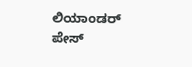ಲಿಯಾಂಡರ್‌ ಪೇಸ್‌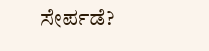ಸೇರ್ಪಡೆ?